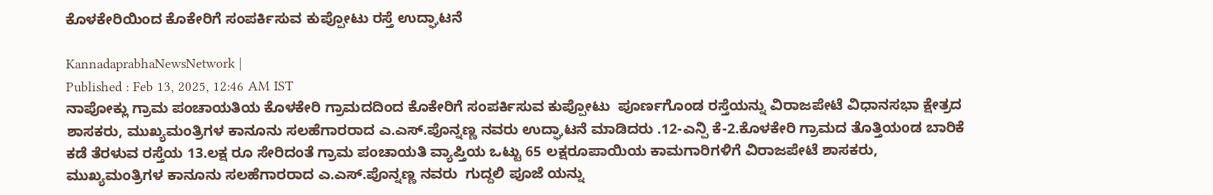ಕೊಳಕೇರಿಯಿಂದ ಕೊಕೇರಿಗೆ ಸಂಪರ್ಕಿಸುವ ಕುಪ್ಪೋಟು ರಸ್ತೆ ಉದ್ಘಾಟನೆ

KannadaprabhaNewsNetwork |
Published : Feb 13, 2025, 12:46 AM IST
ನಾಪೋಕ್ಲು ಗ್ರಾಮ ಪಂಚಾಯತಿಯ ಕೊಳಕೇರಿ ಗ್ರಾಮದದಿಂದ ಕೊಕೇರಿಗೆ ಸಂಪರ್ಕಿಸುವ ಕುಪ್ಪೋಟು  ಪೂರ್ಣಗೊಂಡ ರಸ್ತೆಯನ್ನು ವಿರಾಜಪೇಟೆ ವಿಧಾನಸಭಾ ಕ್ಷೇತ್ರದ ಶಾಸಕರು, ಮುಖ್ಯಮಂತ್ರಿಗಳ ಕಾನೂನು ಸಲಹೆಗಾರರಾದ ಎ.ಎಸ್.ಪೊನ್ನಣ್ಣ ನವರು ಉದ್ಘಾಟನೆ ಮಾಡಿದರು .12-ಎನ್ಪಿ ಕೆ-2.ಕೊಳಕೇರಿ ಗ್ರಾಮದ ತೊತ್ತಿಯoಡ ಬಾರಿಕೆ ಕಡೆ ತೆರಳುವ ರಸ್ತೆಯ 13.ಲಕ್ಷ ರೂ ಸೇರಿದಂತೆ ಗ್ರಾಮ ಪಂಚಾಯತಿ ವ್ಯಾಪ್ತಿಯ ಒಟ್ಟು 65 ಲಕ್ಷರೂಪಾಯಿಯ ಕಾಮಗಾರಿಗಳಿಗೆ ವಿರಾಜಪೇಟೆ ಶಾಸಕರು, ಮುಖ್ಯಮಂತ್ರಿಗಳ ಕಾನೂನು ಸಲಹೆಗಾರರಾದ ಎ.ಎಸ್.ಪೊನ್ನಣ್ಣ ನವರು  ಗುದ್ದಲಿ ಪೂಜೆ ಯನ್ನು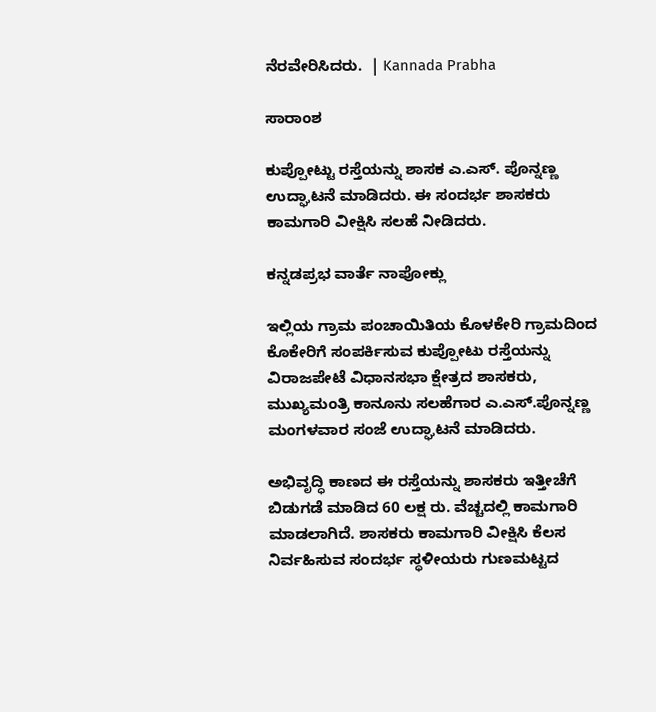ನೆರವೇರಿಸಿದರು.  | Kannada Prabha

ಸಾರಾಂಶ

ಕುಪ್ಪೋಟ್ಟು ರಸ್ತೆಯನ್ನು ಶಾಸಕ ಎ.ಎಸ್‌. ಪೊನ್ನಣ್ಣ ಉದ್ಘಾಟನೆ ಮಾಡಿದರು. ಈ ಸಂದರ್ಭ ಶಾಸಕರು ಕಾಮಗಾರಿ ವೀಕ್ಷಿಸಿ ಸಲಹೆ ನೀಡಿದರು.

ಕನ್ನಡಪ್ರಭ ವಾರ್ತೆ ನಾಪೋಕ್ಲು

ಇಲ್ಲಿಯ ಗ್ರಾಮ ಪಂಚಾಯಿತಿಯ ಕೊಳಕೇರಿ ಗ್ರಾಮದಿಂದ ಕೊಕೇರಿಗೆ ಸಂಪರ್ಕಿಸುವ ಕುಪ್ಪೋಟು ರಸ್ತೆಯನ್ನು ವಿರಾಜಪೇಟೆ ವಿಧಾನಸಭಾ ಕ್ಷೇತ್ರದ ಶಾಸಕರು, ಮುಖ್ಯಮಂತ್ರಿ ಕಾನೂನು ಸಲಹೆಗಾರ ಎ.ಎಸ್.ಪೊನ್ನಣ್ಣ ಮಂಗಳವಾರ ಸಂಜೆ ಉದ್ಘಾಟನೆ ಮಾಡಿದರು.

ಅಭಿವೃದ್ಧಿ ಕಾಣದ ಈ ರಸ್ತೆಯನ್ನು ಶಾಸಕರು ಇತ್ತೀಚೆಗೆ ಬಿಡುಗಡೆ ಮಾಡಿದ 60 ಲಕ್ಷ ರು. ವೆಚ್ಚದಲ್ಲಿ ಕಾಮಗಾರಿ ಮಾಡಲಾಗಿದೆ. ಶಾಸಕರು ಕಾಮಗಾರಿ ವೀಕ್ಷಿಸಿ ಕೆಲಸ ನಿರ್ವಹಿಸುವ ಸಂದರ್ಭ ಸ್ಥಳೀಯರು ಗುಣಮಟ್ಟದ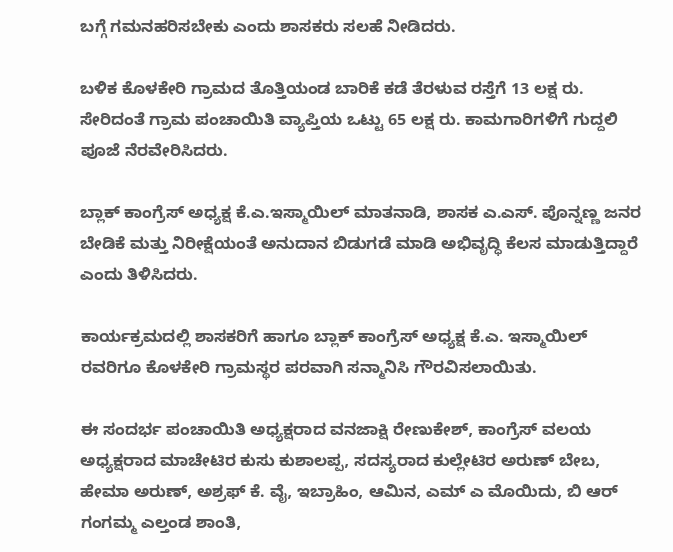ಬಗ್ಗೆ ಗಮನಹರಿಸಬೇಕು ಎಂದು ಶಾಸಕರು ಸಲಹೆ ನೀಡಿದರು.

ಬಳಿಕ ಕೊಳಕೇರಿ ಗ್ರಾಮದ ತೊತ್ತಿಯಂಡ ಬಾರಿಕೆ ಕಡೆ ತೆರಳುವ ರಸ್ತೆಗೆ 13 ಲಕ್ಷ ರು. ಸೇರಿದಂತೆ ಗ್ರಾಮ ಪಂಚಾಯಿತಿ ವ್ಯಾಪ್ತಿಯ ಒಟ್ಟು 65 ಲಕ್ಷ ರು. ಕಾಮಗಾರಿಗಳಿಗೆ ಗುದ್ದಲಿ ಪೂಜೆ ನೆರವೇರಿಸಿದರು.

ಬ್ಲಾಕ್ ಕಾಂಗ್ರೆಸ್ ಅಧ್ಯಕ್ಷ ಕೆ.ಎ.ಇಸ್ಮಾಯಿಲ್ ಮಾತನಾಡಿ, ಶಾಸಕ ಎ.ಎಸ್. ಪೊನ್ನಣ್ಣ ಜನರ ಬೇಡಿಕೆ ಮತ್ತು ನಿರೀಕ್ಷೆಯಂತೆ ಅನುದಾನ ಬಿಡುಗಡೆ ಮಾಡಿ ಅಭಿವೃದ್ಧಿ ಕೆಲಸ ಮಾಡುತ್ತಿದ್ದಾರೆ ಎಂದು ತಿಳಿಸಿದರು.

ಕಾರ್ಯಕ್ರಮದಲ್ಲಿ ಶಾಸಕರಿಗೆ ಹಾಗೂ ಬ್ಲಾಕ್ ಕಾಂಗ್ರೆಸ್ ಅಧ್ಯಕ್ಷ ಕೆ.ಎ. ಇಸ್ಮಾಯಿಲ್ ರವರಿಗೂ ಕೊಳಕೇರಿ ಗ್ರಾಮಸ್ಥರ ಪರವಾಗಿ ಸನ್ಮಾನಿಸಿ ಗೌರವಿಸಲಾಯಿತು.

ಈ ಸಂದರ್ಭ ಪಂಚಾಯಿತಿ ಅಧ್ಯಕ್ಷರಾದ ವನಜಾಕ್ಷಿ ರೇಣುಕೇಶ್, ಕಾಂಗ್ರೆಸ್ ವಲಯ ಅಧ್ಯಕ್ಷರಾದ ಮಾಚೇಟಿರ ಕುಸು ಕುಶಾಲಪ್ಪ, ಸದಸ್ಯರಾದ ಕುಲ್ಲೇಟಿರ ಅರುಣ್ ಬೇಬ, ಹೇಮಾ ಅರುಣ್, ಅಶ್ರಫ್ ಕೆ. ವೈ, ಇಬ್ರಾಹಿಂ, ಆಮಿನ, ಎಮ್ ಎ ಮೊಯಿದು, ಬಿ ಆರ್ ಗಂಗಮ್ಮ ಎಲ್ತಂಡ ಶಾಂತಿ,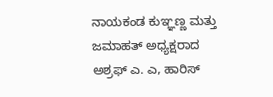ನಾಯಕಂಡ ಕುಞ್ಞಣ್ಣ ಮತ್ತು ಜಮಾಹತ್ ಅಧ್ಯಕ್ಷರಾದ ಅಶ್ರಫ್ ಎ. ಎ, ಹಾರಿಸ್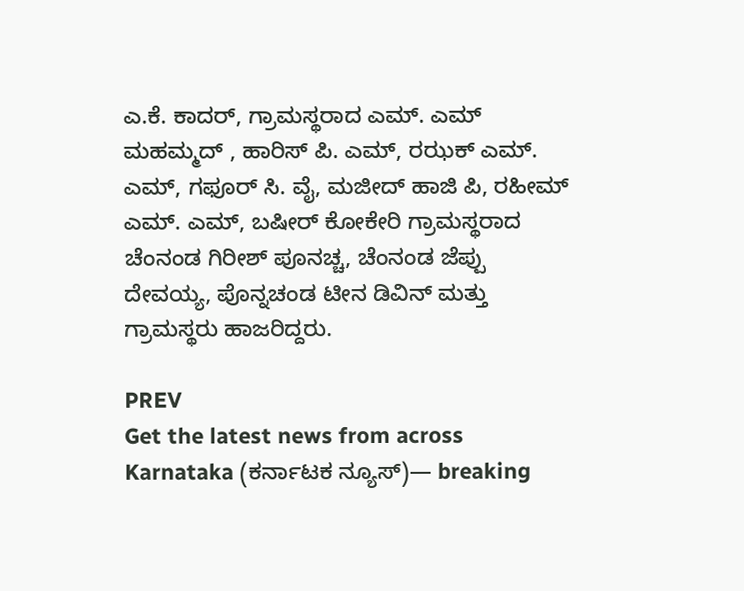ಎ.ಕೆ. ಕಾದರ್, ಗ್ರಾಮಸ್ಥರಾದ ಎಮ್. ಎಮ್ ಮಹಮ್ಮದ್ , ಹಾರಿಸ್ ಪಿ. ಎಮ್, ರಝಕ್ ಎಮ್. ಎಮ್, ಗಫೂರ್ ಸಿ. ವೈ, ಮಜೀದ್ ಹಾಜಿ ಪಿ, ರಹೀಮ್ ಎಮ್. ಎಮ್, ಬಷೀರ್ ಕೋಕೇರಿ ಗ್ರಾಮಸ್ಥರಾದ ಚೆಂನಂಡ ಗಿರೀಶ್ ಪೂನಚ್ಚ, ಚೆಂನಂಡ ಜೆಪ್ಪು ದೇವಯ್ಯ, ಪೊನ್ನಚಂಡ ಟೀನ ಡಿವಿನ್ ಮತ್ತು ಗ್ರಾಮಸ್ಥರು ಹಾಜರಿದ್ದರು.

PREV
Get the latest news from across Karnataka (ಕರ್ನಾಟಕ ನ್ಯೂಸ್)— breaking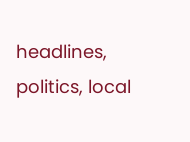headlines, politics, local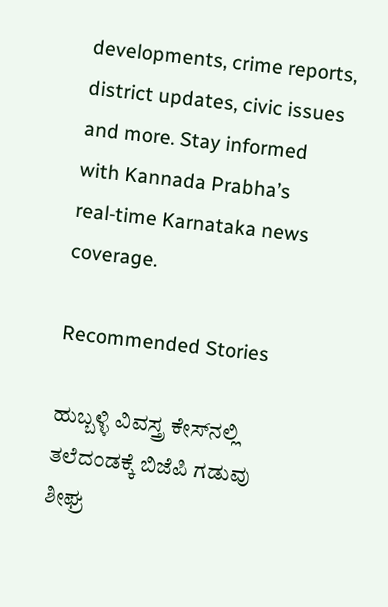developments, crime reports, district updates, civic issues and more. Stay informed with Kannada Prabha’s real‑time Karnataka news coverage.

Recommended Stories

ಹುಬ್ಬಳ್ಳಿ ವಿವಸ್ತ್ರ ಕೇಸ್‌ನಲ್ಲಿ ತಲೆದಂಡಕ್ಕೆ ಬಿಜೆಪಿ ಗಡುವು
ಶೀಘ್ರ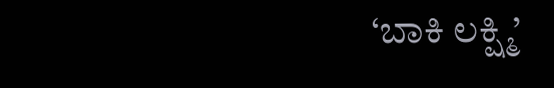‘ಬಾಕಿ ಲಕ್ಷ್ಮಿ’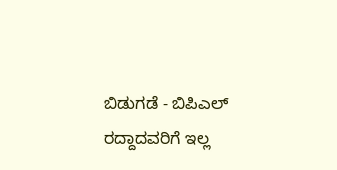ಬಿಡುಗಡೆ - ಬಿಪಿಎಲ್‌ ರದ್ದಾದವರಿಗೆ ಇಲ್ಲ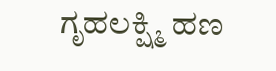ಗೃಹಲಕ್ಷ್ಮಿ ಹಣ